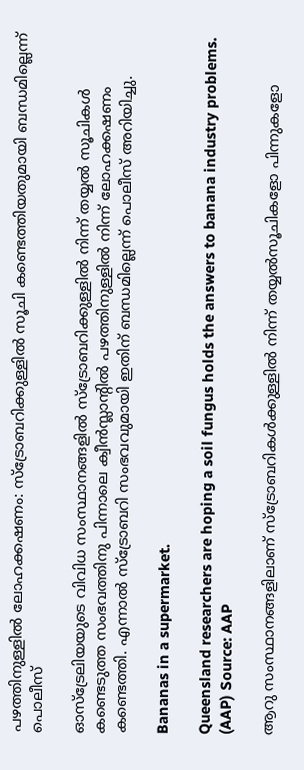പഴത്തിനുള്ളില്‍ ലോഹക്കഷണം: സ്‌ട്രോബറിക്കുള്ളില്‍ സൂചി കണ്ടെത്തിയതുമായി ബന്ധമില്ലെന്ന് പൊലീസ്

ഓസ്‌ട്രേലിയയുടെ വിവിധ സംസ്ഥാനങ്ങളില്‍ സ്‌ട്രോബറിക്കുള്ളില്‍ നിന്ന് തയ്യല്‍ സൂചികള്‍ കണ്ടെടുത്ത സംഭവത്തിനു പിന്നാലെ ക്വീന്‍സ്ലാന്റില്‍ പഴത്തിനുള്ളില്‍ നിന്ന് ലോഹക്കഷണം കണ്ടെത്തി. എന്നാല്‍ സ്‌ട്രോബറി സംഭവവുമായി ഇതിന് ബന്ധമില്ലെന്ന് പൊലീസ് അറിയിച്ചു.

Bananas in a supermarket.

Queensland researchers are hoping a soil fungus holds the answers to banana industry problems. (AAP) Source: AAP

ആറു സംസ്ഥാനങ്ങളിലാണ് സ്‌ട്രോബറികള്‍ക്കുള്ളില്‍ നിന്ന് തയ്യല്‍സൂചികളോ പിന്നുകളോ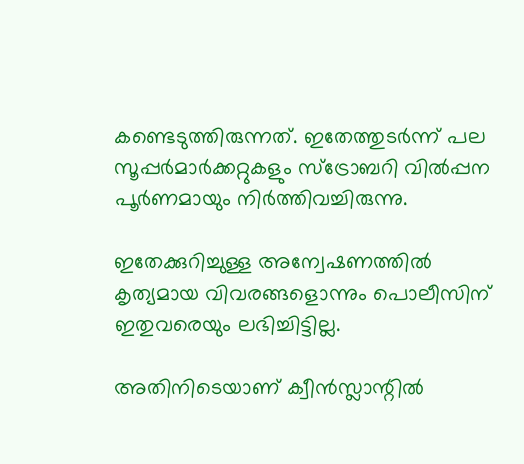കണ്ടെടുത്തിരുന്നത്. ഇതേത്തുടര്‍ന്ന് പല സൂപ്പര്‍മാര്‍ക്കറ്റുകളും സ്‌ട്രോബറി വില്‍പ്പന പൂര്‍ണമായും നിര്‍ത്തിവച്ചിരുന്നു.

ഇതേക്കുറിച്ചുള്ള അന്വേഷണത്തിൽ കൃത്യമായ വിവരങ്ങളൊന്നും പൊലീസിന് ഇതുവരെയും ലഭിച്ചിട്ടില്ല.

അതിനിടെയാണ് ക്വീന്‍സ്ലാന്റില്‍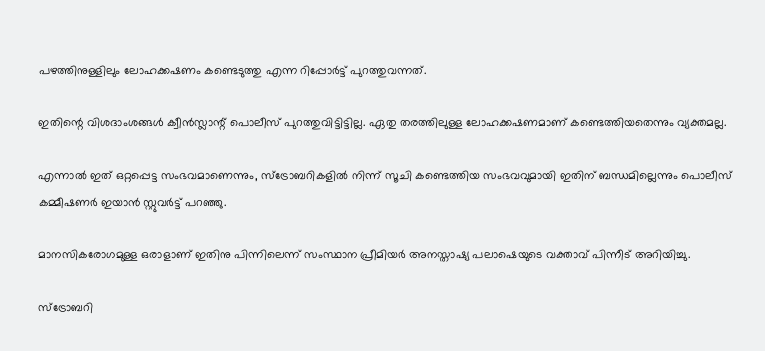പഴത്തിനുള്ളിലും ലോഹക്കഷണം കണ്ടെടുത്തു എന്ന റിപ്പോര്‍ട്ട് പുറത്തുവന്നത്.

ഇതിന്റെ വിശദാംശങ്ങള്‍ ക്വീന്‍സ്ലാന്റ് പൊലീസ് പുറത്തുവിട്ടിട്ടില്ല. ഏതു തരത്തിലുള്ള ലോഹക്കഷണമാണ് കണ്ടെത്തിയതെന്നും വ്യക്തമല്ല.

എന്നാല്‍ ഇത് ഒറ്റപ്പെട്ട സംഭവമാണെന്നും, സ്‌ട്രോബറികളില്‍ നിന്ന് സൂചി കണ്ടെത്തിയ സംഭവവുമായി ഇതിന് ബന്ധമില്ലെന്നും പൊലീസ് കമ്മീഷണര്‍ ഇയാന്‍ സ്റ്റുവര്‍ട്ട് പറഞ്ഞു.

മാനസികരോഗമുള്ള ഒരാളാണ് ഇതിനു പിന്നിലെന്ന് സംസ്ഥാന പ്രീമിയര്‍ അനസ്താഷ്യ പലാഷെയുടെ വക്താവ് പിന്നീട് അറിയിച്ചു.

സ്‌ട്രോബറി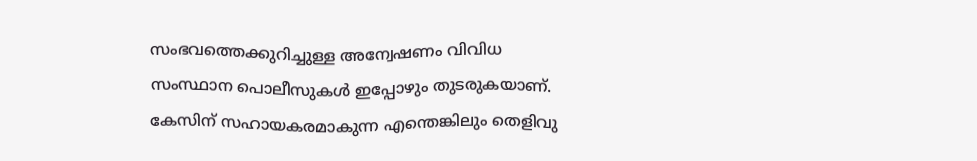സംഭവത്തെക്കുറിച്ചുള്ള അന്വേഷണം വിവിധ സംസ്ഥാന പൊലീസുകള്‍ ഇപ്പോഴും തുടരുകയാണ്. കേസിന് സഹായകരമാകുന്ന എന്തെങ്കിലും തെളിവു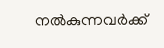നല്‍കുന്നവര്‍ക്ക്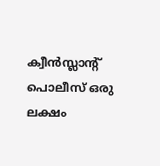ക്വീന്‍സ്ലാന്റ് പൊലീസ് ഒരു ലക്ഷം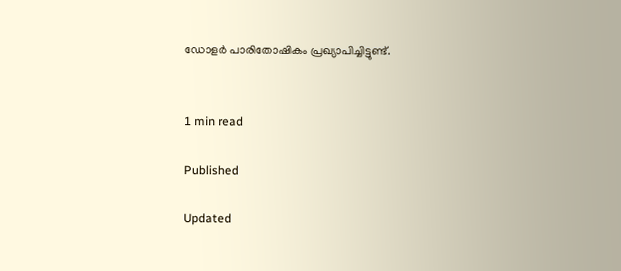ഡോളര്‍ പാരിതോഷികം പ്രഖ്യാപിച്ചിട്ടുണ്ട്.


1 min read

Published

Updated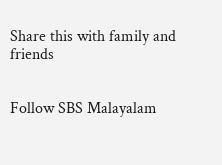Share this with family and friends


Follow SBS Malayalam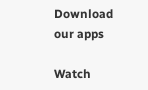Download our apps

Watch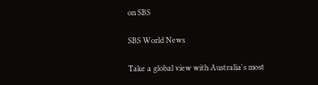on SBS

SBS World News

Take a global view with Australia's most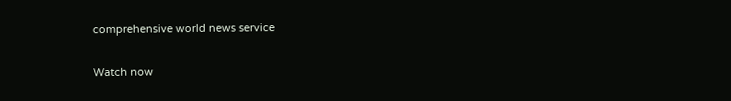comprehensive world news service

Watch now